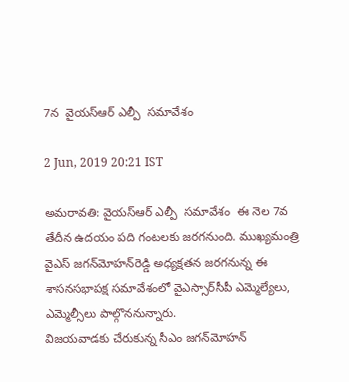7న  వైయ‌స్ఆర్ ఎల్పీ  సమావేశం

2 Jun, 2019 20:21 IST

అమ‌రావ‌తి: వైయ‌స్ఆర్ ఎల్పీ  సమావేశం  ఈ నెల 7వ తేదీన ఉదయం పది గంటలకు జరగనుంది. ముఖ్యమంత్రి వైఎస్‌ జగన్‌మోహన్‌రెడ్డి అధ్యక్షతన జరగనున్న ఈ శాసనసభాపక్ష సమావేశంలో వైఎస్సార్‌సీపీ ఎమ్మెల్యేలు, ఎమ్మెల్సీలు పాల్గొననున్నారు.
విజ‌య‌వాడ‌కు చేరుకున్న సీఎం జగ‌న్‌మోహ‌న్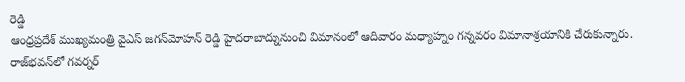రెడ్డి
ఆంధ్రప్రదేశ్‌ ముఖ్యమంత్రి వైఎస్‌ జగన్‌మోహన్‌ రెడ్డి హైదరాబాద్నునుంచి విమానంలో ఆదివారం మధ్యాహ్నం గన్నవరం విమానాశ్రయానికి చేరుకున్నారు. రాజ్‌భవన్‌లో గవర్నర్‌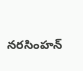నరసింహన్‌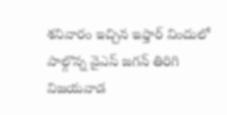శనివారం ఇచ్చిన ఇఫ్తార్‌ విందులో పాల్గొన్న వైఎస్‌ జగన్‌ తిరిగి విజయవాడ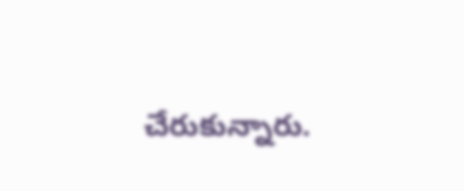చేరుకున్నారు.